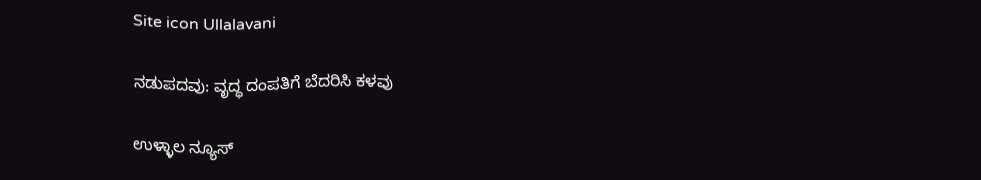Site icon Ullalavani

ನಡುಪದವು: ವೃದ್ಧ ದಂಪತಿಗೆ ಬೆದರಿಸಿ ಕಳವು

ಉಳ್ಳಾಲ ನ್ಯೂಸ್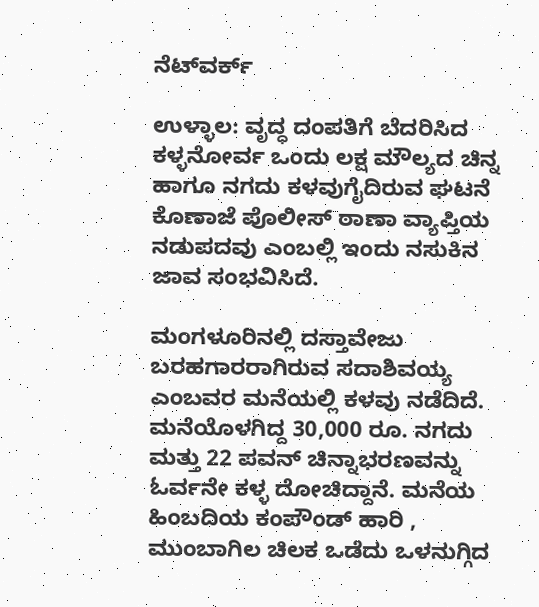ನೆಟ್‍ವರ್ಕ್

ಉಳ್ಳಾಲ: ವೃದ್ಧ ದಂಪತಿಗೆ ಬೆದರಿಸಿದ ಕಳ್ಳನೋರ್ವ ಒಂದು ಲಕ್ಷ ಮೌಲ್ಯದ ಚಿನ್ನ ಹಾಗೂ ನಗದು ಕಳವುಗೈದಿರುವ ಘಟನೆ ಕೊಣಾಜೆ ಪೊಲೀಸ್ ಠಾಣಾ ವ್ಯಾಪ್ತಿಯ ನಡುಪದವು ಎಂಬಲ್ಲಿ ಇಂದು ನಸುಕಿನ ಜಾವ ಸಂಭವಿಸಿದೆ.

ಮಂಗಳೂರಿನಲ್ಲಿ ದಸ್ತಾವೇಜು ಬರಹಗಾರರಾಗಿರುವ ಸದಾಶಿವಯ್ಯ ಎಂಬವರ ಮನೆಯಲ್ಲಿ ಕಳವು ನಡೆದಿದೆ. ಮನೆಯೊಳಗಿದ್ದ 30,000 ರೂ. ನಗದು ಮತ್ತು 22 ಪವನ್ ಚಿನ್ನಾಭರಣವನ್ನು ಓರ್ವನೇ ಕಳ್ಳ ದೋಚಿದ್ದಾನೆ. ಮನೆಯ ಹಿಂಬದಿಯ ಕಂಪೌಂಡ್ ಹಾರಿ , ಮುಂಬಾಗಿಲ ಚಿಲಕ ಒಡೆದು ಒಳನುಗ್ಗಿದ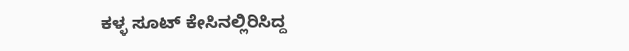ಕಳ್ಳ ಸೂಟ್ ಕೇಸಿನಲ್ಲಿರಿಸಿದ್ದ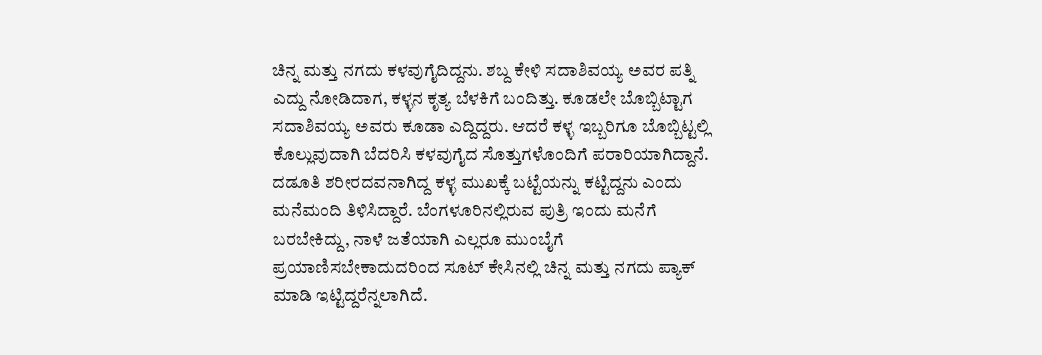ಚಿನ್ನ ಮತ್ತು ನಗದು ಕಳವುಗೈದಿದ್ದನು. ಶಬ್ದ ಕೇಳಿ ಸದಾಶಿವಯ್ಯ ಅವರ ಪತ್ನಿ ಎದ್ದು ನೋಡಿದಾಗ, ಕಳ್ಳನ ಕೃತ್ಯ ಬೆಳಕಿಗೆ ಬಂದಿತ್ತು. ಕೂಡಲೇ ಬೊಬ್ಬಿಟ್ಟಾಗ ಸದಾಶಿವಯ್ಯ ಅವರು ಕೂಡಾ ಎದ್ದಿದ್ದರು. ಆದರೆ ಕಳ್ಳ ಇಬ್ಬರಿಗೂ ಬೊಬ್ಬಿಟ್ಟಲ್ಲಿ ಕೊಲ್ಲುವುದಾಗಿ ಬೆದರಿಸಿ ಕಳವುಗೈದ ಸೊತ್ತುಗಳೊಂದಿಗೆ ಪರಾರಿಯಾಗಿದ್ದಾನೆ. ದಡೂತಿ ಶರೀರದವನಾಗಿದ್ದ ಕಳ್ಳ ಮುಖಕ್ಕೆ ಬಟ್ಟೆಯನ್ನು ಕಟ್ಟಿದ್ದನು ಎಂದು ಮನೆಮಂದಿ ತಿಳಿಸಿದ್ದಾರೆ. ಬೆಂಗಳೂರಿನಲ್ಲಿರುವ ಪುತ್ರಿ ಇಂದು ಮನೆಗೆ ಬರಬೇಕಿದ್ದು, ನಾಳೆ ಜತೆಯಾಗಿ ಎಲ್ಲರೂ ಮುಂಬೈಗೆ ಪ್ರಯಾಣಿಸಬೇಕಾದುದರಿಂದ ಸೂಟ್ ಕೇಸಿನಲ್ಲಿ ಚಿನ್ನ ಮತ್ತು ನಗದು ಪ್ಯಾಕ್ ಮಾಡಿ ಇಟ್ಟಿದ್ದರೆನ್ನಲಾಗಿದೆ.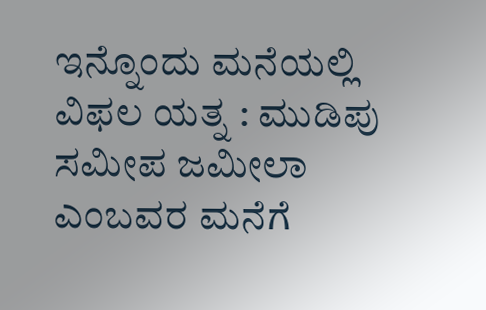ಇನ್ನೊಂದು ಮನೆಯಲ್ಲಿ ವಿಫಲ ಯತ್ನ : ಮುಡಿಪು ಸಮೀಪ ಜಮೀಲಾ ಎಂಬವರ ಮನೆಗೆ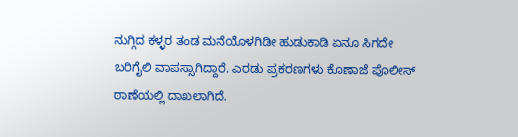ನುಗ್ಗಿದ ಕಳ್ಳರ ತಂಡ ಮನೆಯೊಳಗಿಡೀ ಹುಡುಕಾಡಿ ಏನೂ ಸಿಗದೇ ಬರಿಗೈಲಿ ವಾಪಸ್ಸಾಗಿದ್ದಾರೆ. ಎರಡು ಪ್ರಕರಣಗಳು ಕೊಣಾಜೆ ಪೊಲೀಸ್ ಠಾಣೆಯಲ್ಲಿ ದಾಖಲಾಗಿದೆ.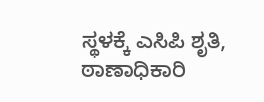ಸ್ಥಳಕ್ಕೆ ಎಸಿಪಿ ಶೃತಿ, ಠಾಣಾಧಿಕಾರಿ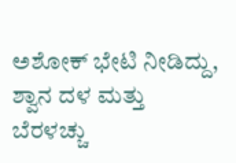ಅಶೋಕ್ ಭೇಟಿ ನೀಡಿದ್ದು, ಶ್ವಾನ ದಳ ಮತ್ತು ಬೆರಳಚ್ಚು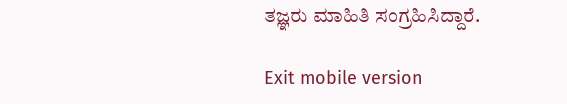ತಜ್ಞರು ಮಾಹಿತಿ ಸಂಗ್ರಹಿಸಿದ್ದಾರೆ.

Exit mobile version